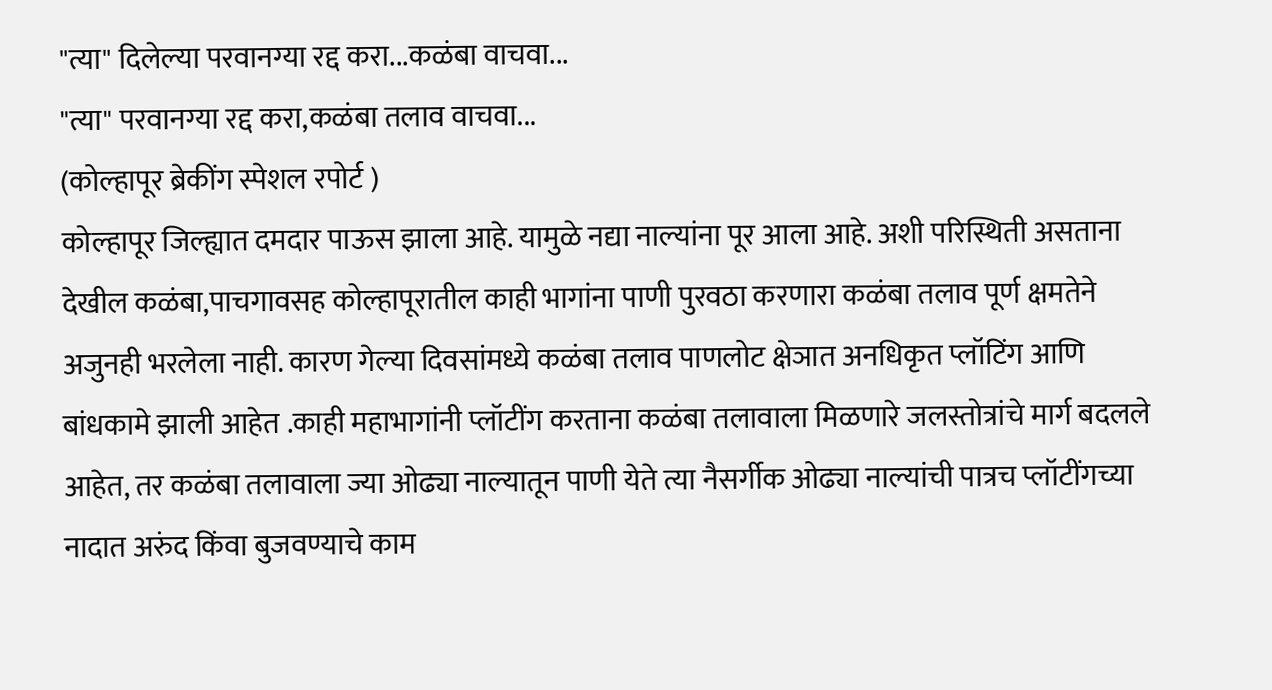"त्या" दिलेल्या परवानग्या रद्द करा...कळंबा वाचवा...
"त्या" परवानग्या रद्द करा,कळंबा तलाव वाचवा...
(कोल्हापूर ब्रेकींग स्पेशल रपोर्ट )
कोल्हापूर जिल्ह्यात दमदार पाऊस झाला आहे. यामुळे नद्या नाल्यांना पूर आला आहे. अशी परिस्थिती असताना देखील कळंबा,पाचगावसह कोल्हापूरातील काही भागांना पाणी पुरवठा करणारा कळंबा तलाव पूर्ण क्षमतेने अजुनही भरलेला नाही. कारण गेल्या दिवसांमध्ये कळंबा तलाव पाणलोट क्षेञात अनधिकृत प्लॉटिंग आणि बांधकामे झाली आहेत .काही महाभागांनी प्लॉटींग करताना कळंबा तलावाला मिळणारे जलस्तोत्रांचे मार्ग बदलले आहेत, तर कळंबा तलावाला ज्या ओढ्या नाल्यातून पाणी येते त्या नैसर्गीक ओढ्या नाल्यांची पात्रच प्लॉटींगच्या नादात अरुंद किंवा बुजवण्याचे काम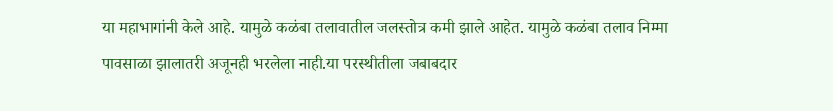या महाभागांनी केले आहे. यामुळे कळंबा तलावातील जलस्तोत्र कमी झाले आहेत. यामुळे कळंबा तलाव निम्मा पावसाळा झालातरी अजूनही भरलेला नाही.या परस्थीतीला जबाबदार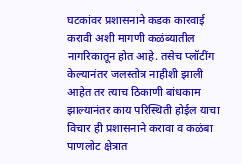घटकांवर प्रशासनाने कडक कारवाई करावी अशी मागणी कळंब्यातील नागरिकातून होत आहे. तसेच प्लॉटींग केल्यानंतर जलस्तोत्र नाहीशी झाली आहेत तर त्याच ठिकाणी बांधकाम झाल्यानंतर काय परिस्थिती होईल याचा विचार ही प्रशासनाने करावा व कळंबा पाणलोट क्षेत्रात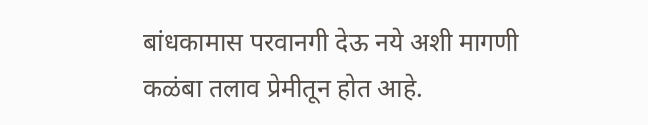बांधकामास परवानगी देऊ नये अशी मागणी कळंबा तलाव प्रेमीतून होत आहे.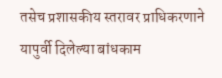तसेच प्रशासकीय स्तरावर प्राधिकरणाने यापुर्वी दिलेल्या बांधकाम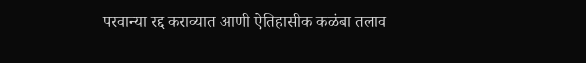परवान्या रद्द कराव्यात आणी ऐतिहासीक कळंबा तलाव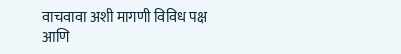वाचवावा अशी मागणी विविध पक्ष आणि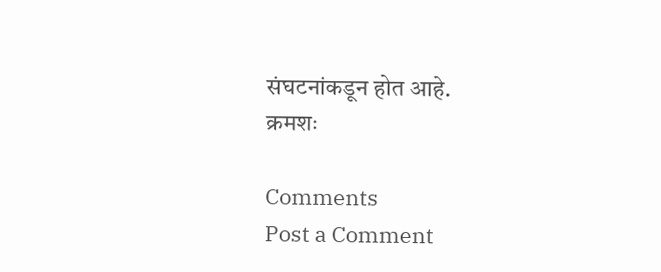संघटनांकडून होत आहे.
क्रमशः

Comments
Post a Comment